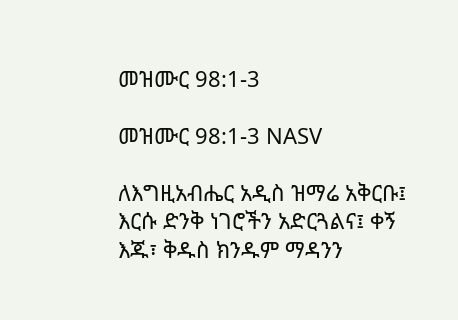መዝሙር 98:1-3

መዝሙር 98:1-3 NASV

ለእግዚአብሔር አዲስ ዝማሬ አቅርቡ፤ እርሱ ድንቅ ነገሮችን አድርጓልና፤ ቀኝ እጁ፣ ቅዱስ ክንዱም ማዳንን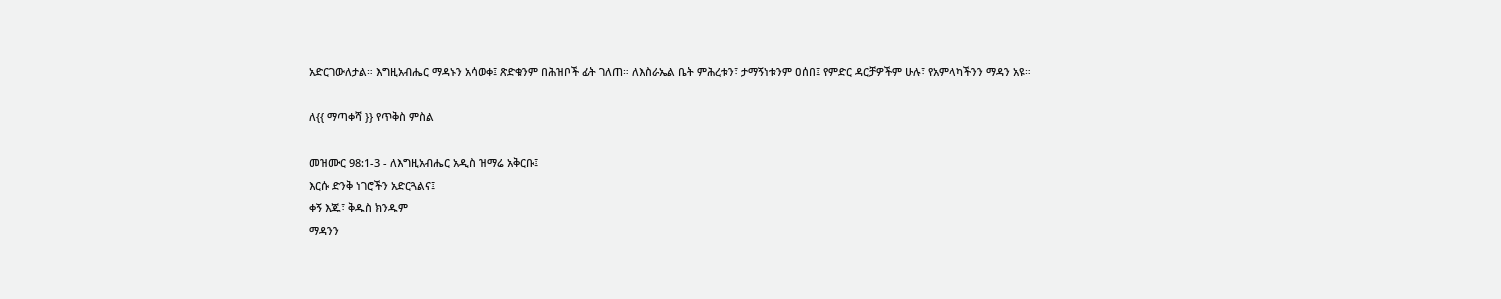አድርገውለታል። እግዚአብሔር ማዳኑን አሳወቀ፤ ጽድቁንም በሕዝቦች ፊት ገለጠ። ለእስራኤል ቤት ምሕረቱን፣ ታማኝነቱንም ዐሰበ፤ የምድር ዳርቻዎችም ሁሉ፣ የአምላካችንን ማዳን አዩ።

ለ{{ ማጣቀሻ }} የጥቅስ ምስል

መዝሙር 98:1-3 - ለእግዚአብሔር አዲስ ዝማሬ አቅርቡ፤
እርሱ ድንቅ ነገሮችን አድርጓልና፤
ቀኝ እጁ፣ ቅዱስ ክንዱም
ማዳንን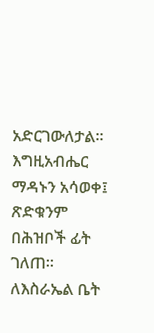አድርገውለታል።
እግዚአብሔር ማዳኑን አሳወቀ፤
ጽድቁንም በሕዝቦች ፊት ገለጠ።
ለእስራኤል ቤት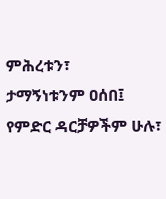ምሕረቱን፣
ታማኝነቱንም ዐሰበ፤
የምድር ዳርቻዎችም ሁሉ፣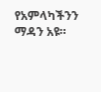የአምላካችንን ማዳን አዩ።